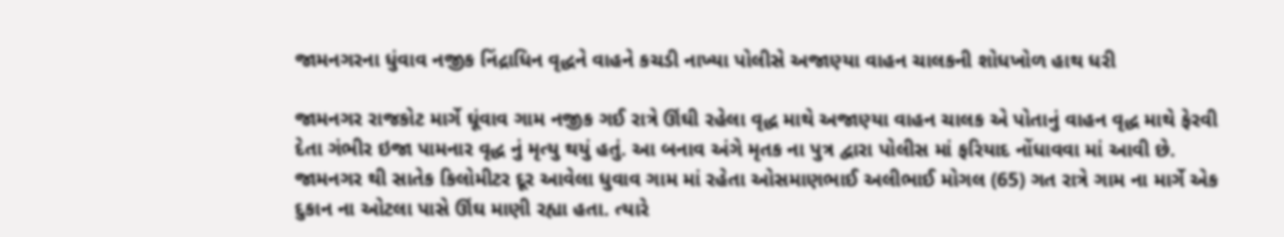જામનગરના ધુંવાવ નજીક નિંદ્રાધિન વૃદ્ધને વાહને કચડી નાખ્યા પોલીસે અજાણ્યા વાહન ચાલકની શોધખોળ હાથ ધરી

જામનગર રાજકોટ માર્ગે ઘૂંવાવ ગામ નજીક ગઈ રાત્રે ઊંઘી રહેલા વૃદ્ધ માથે અજાણ્યા વાહન ચાલક એ પોતાનું વાહન વૃદ્ધ માથે ફેરવી દેતા ગંભીર ઇજા પામનાર વૃદ્ધ નું મૃત્યુ થયું હતું. આ બનાવ અંગે મૃતક ના પુત્ર દ્વારા પોલીસ માં ફરિયાદ નોંધાવવા માં આવી છે.
જામનગર થી સાતેક કિલોમીટર દૂર આવેલા ધુવાવ ગામ માં રહેતા ઓસમાણભાઈ અલીભાઈ મોગલ (65) ગત રાત્રે ગામ ના માર્ગે એક દુકાન ના ઓટલા પાસે ઊંઘ માણી રહ્યા હતા. ત્યારે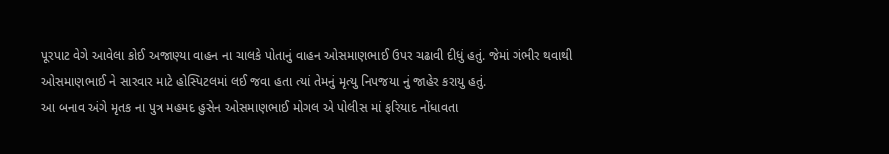પૂરપાટ વેગે આવેલા કોઈ અજાણ્યા વાહન ના ચાલકે પોતાનું વાહન ઓસમાણભાઈ ઉપર ચઢાવી દીધું હતું. જેમાં ગંભીર થવાથી ઓસમાણભાઈ ને સારવાર માટે હોસ્પિટલમાં લઈ જવા હતા ત્યાં તેમનું મૃત્યુ નિપજયા નું જાહેર કરાયુ હતું.
આ બનાવ અંગે મૃતક ના પુત્ર મહમદ હુસેન ઓસમાણભાઈ મોગલ એ પોલીસ માં ફરિયાદ નોંધાવતા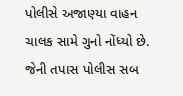પોલીસે અજાણ્યા વાહન ચાલક સામે ગુનો નોંધ્યો છે. જેની તપાસ પોલીસ સબ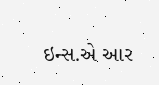ઇન્સ.એ આર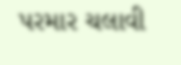પરમાર ચલાવી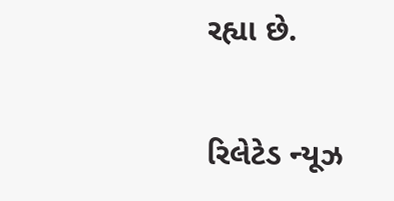રહ્યા છે.

રિલેટેડ ન્યૂઝ